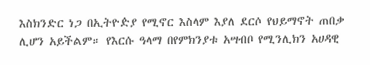እስክንድር ነጋ በኢትዮዽያ የሚኖር እስላም እያለ ደርሶ የህይማኖት ጠበቃ ሊሆን አይችልም። የእርሱ ዓላማ በየምክንያቱ አሣብቦ የሚንሊክን አሀዳዊ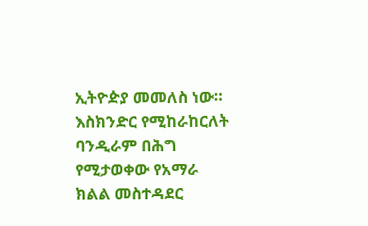ኢትዮዽያ መመለስ ነው።
እስክንድር የሚከራከርለት ባንዲራም በሕግ የሚታወቀው የአማራ ክልል መስተዳደር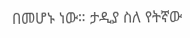በመሆኑ ነው። ታዲያ ስለ የትኛው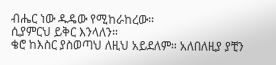ብሔር ነው ዱዴው የሚከራከረው።
ሲያምርህ ይቅር እንላለን።
ቄሮ ከእስር ያስወጣህ ለዚህ አይደለም። አለበለዚያ ያቺን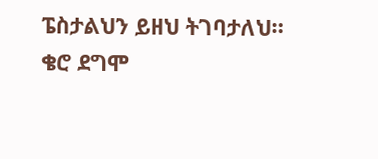ፔስታልህን ይዘህ ትገባታለህ። ቄሮ ደግሞ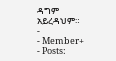ዳግም አይረዳህም።
-
- Member+
- Posts: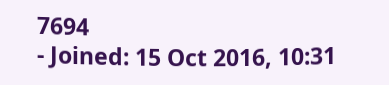7694
- Joined: 15 Oct 2016, 10:31